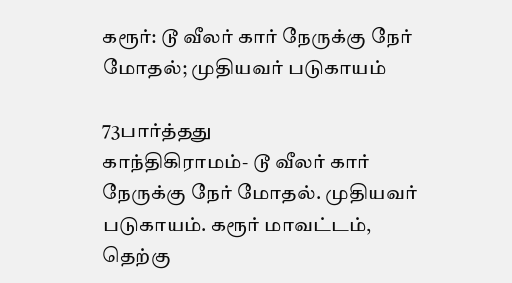கரூர்: டூ வீலர் கார் நேருக்கு நேர் மோதல்; முதியவர் படுகாயம்

73பார்த்தது
காந்திகிராமம்- டூ வீலர் கார் நேருக்கு நேர் மோதல். முதியவர் படுகாயம். கரூர் மாவட்டம், தெற்கு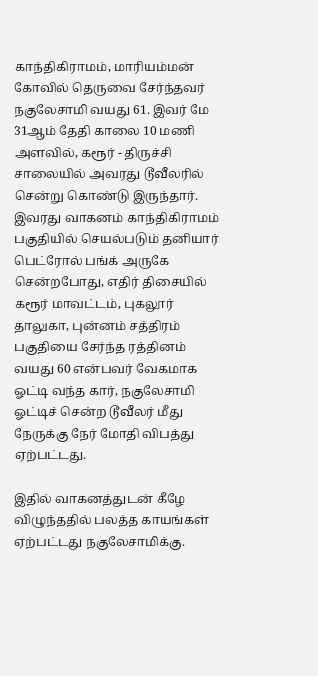காந்திகிராமம், மாரியம்மன் கோவில் தெருவை சேர்ந்தவர் நகுலேசாமி வயது 61. இவர் மே 31ஆம் தேதி காலை 10 மணி அளவில், கரூர் - திருச்சி சாலையில் அவரது டூவீலரில் சென்று கொண்டு இருந்தார். இவரது வாகனம் காந்திகிராமம் பகுதியில் செயல்படும் தனியார் பெட்ரோல் பங்க் அருகே சென்றபோது, எதிர் திசையில் கரூர் மாவட்டம், புகலூர் தாலுகா, புன்னம் சத்திரம் பகுதியை சேர்ந்த ரத்தினம் வயது 60 என்பவர் வேகமாக ஓட்டி வந்த கார், நகுலேசாமி ஓட்டிச் சென்ற டூவீலர் மீது நேருக்கு நேர் மோதி விபத்து ஏற்பட்டது.

இதில் வாகனத்துடன் கீழே விழுந்ததில் பலத்த காயங்கள் ஏற்பட்டது நகுலேசாமிக்கு.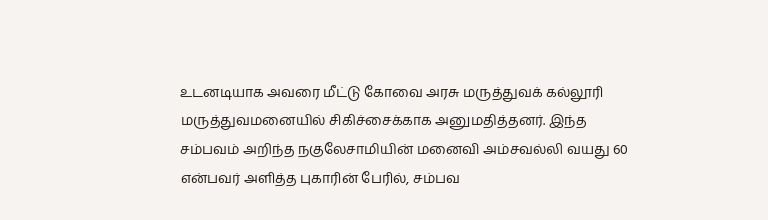உடனடியாக அவரை மீட்டு கோவை அரசு மருத்துவக் கல்லூரி மருத்துவமனையில் சிகிச்சைக்காக அனுமதித்தனர். இந்த சம்பவம் அறிந்த நகுலேசாமியின் மனைவி அம்சவல்லி வயது 60 என்பவர் அளித்த புகாரின் பேரில், சம்பவ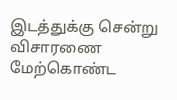இடத்துக்கு சென்று விசாரணை மேற்கொண்ட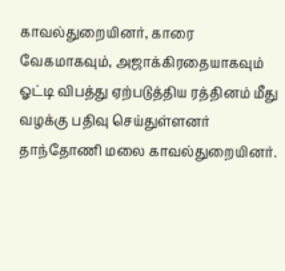காவல்துறையினர், காரை வேகமாகவும், அஜாக்கிரதையாகவும் ஓட்டி விபத்து ஏற்படுத்திய ரத்தினம் மீது வழக்கு பதிவு செய்துள்ளனர் தாந்தோணி மலை காவல்துறையினர்.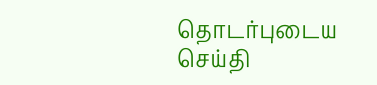தொடர்புடைய செய்தி